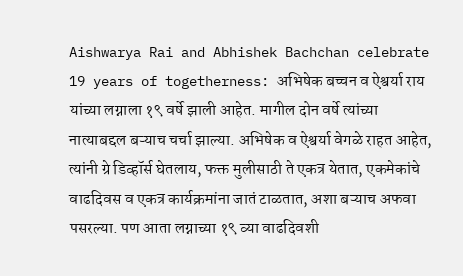Aishwarya Rai and Abhishek Bachchan celebrate 19 years of togetherness: अभिषेक बच्चन व ऐश्वर्या राय यांच्या लग्नाला १९ वर्षे झाली आहेत. मागील दोन वर्षे त्यांच्या नात्याबद्दल बऱ्याच चर्चा झाल्या. अभिषेक व ऐश्वर्या वेगळे राहत आहेत, त्यांनी ग्रे डिव्हॉर्स घेतलाय, फक्त मुलीसाठी ते एकत्र येतात, एकमेकांचे वाढदिवस व एकत्र कार्यक्रमांना जातं टाळतात, अशा बऱ्याच अफवा पसरल्या. पण आता लग्नाच्या १९ व्या वाढदिवशी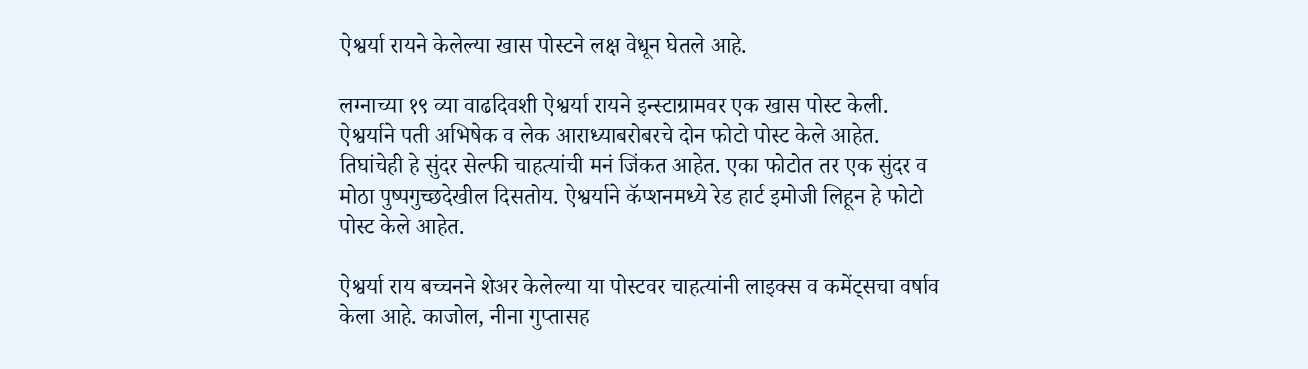ऐश्वर्या रायने केलेल्या खास पोस्टने लक्ष वेधून घेतले आहे.

लग्नाच्या १९ व्या वाढदिवशी ऐश्वर्या रायने इन्स्टाग्रामवर एक खास पोस्ट केली. ऐश्वर्याने पती अभिषेक व लेक आराध्याबरोबरचे दोन फोटो पोस्ट केले आहेत. तिघांचेही हे सुंदर सेल्फी चाहत्यांची मनं जिंकत आहेत. एका फोटोत तर एक सुंदर व मोठा पुष्पगुच्छदेखील दिसतोय. ऐश्वर्याने कॅप्शनमध्ये रेड हार्ट इमोजी लिहून हे फोटो पोस्ट केले आहेत.

ऐश्वर्या राय बच्चनने शेअर केलेल्या या पोस्टवर चाहत्यांनी लाइक्स व कमेंट्सचा वर्षाव केला आहे. काजोल, नीना गुप्तासह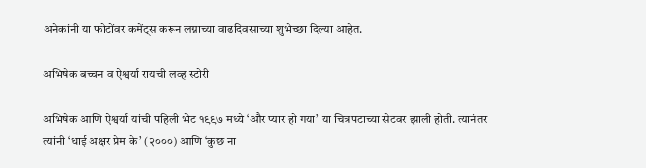अनेकांनी या फोटोंवर कमेंट्स करून लग्नाच्या वाढदिवसाच्या शुभेच्छा दिल्या आहेत.

अभिषेक बच्चन व ऐश्वर्या रायची लव्ह स्टोरी

अभिषेक आणि ऐश्वर्या यांची पहिली भेट १९९७ मध्ये ‘और प्यार हो गया’ या चित्रपटाच्या सेटवर झाली होती. त्यानंतर त्यांनी ‘धाई अक्षर प्रेम के’ (२०००) आणि ‘कुछ ना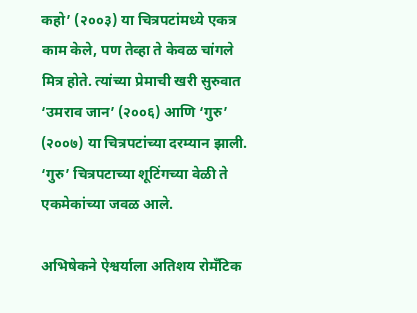कहो’ (२००३) या चित्रपटांमध्ये एकत्र काम केले, पण तेव्हा ते केवळ चांगले मित्र होते. त्यांच्या प्रेमाची खरी सुरुवात ‘उमराव जान’ (२००६) आणि ‘गुरु’ (२००७) या चित्रपटांच्या दरम्यान झाली. ‘गुरु’ चित्रपटाच्या शूटिंगच्या वेळी ते एकमेकांच्या जवळ आले.

अभिषेकने ऐश्वर्याला अतिशय रोमँटिक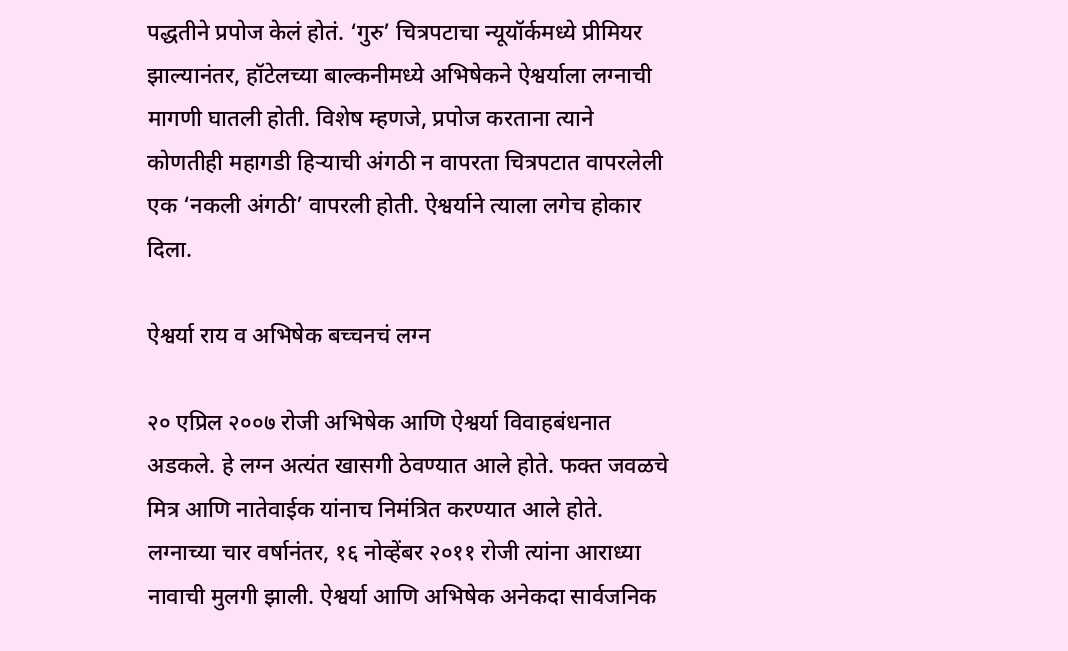पद्धतीने प्रपोज केलं होतं. ‘गुरु’ चित्रपटाचा न्यूयॉर्कमध्ये प्रीमियर झाल्यानंतर, हॉटेलच्या बाल्कनीमध्ये अभिषेकने ऐश्वर्याला लग्नाची मागणी घातली होती. विशेष म्हणजे, प्रपोज करताना त्याने कोणतीही महागडी हिऱ्याची अंगठी न वापरता चित्रपटात वापरलेली एक ‘नकली अंगठी’ वापरली होती. ऐश्वर्याने त्याला लगेच होकार दिला.

ऐश्वर्या राय व अभिषेक बच्चनचं लग्न

२० एप्रिल २००७ रोजी अभिषेक आणि ऐश्वर्या विवाहबंधनात अडकले. हे लग्न अत्यंत खासगी ठेवण्यात आले होते. फक्त जवळचे मित्र आणि नातेवाईक यांनाच निमंत्रित करण्यात आले होते. लग्नाच्या चार वर्षानंतर, १६ नोव्हेंबर २०११ रोजी त्यांना आराध्या नावाची मुलगी झाली. ऐश्वर्या आणि अभिषेक अनेकदा सार्वजनिक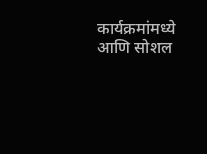कार्यक्रमांमध्ये आणि सोशल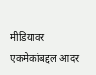मीडियावर एकमेकांबद्दल आदर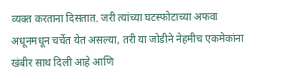व्यक्त करताना दिसतात. जरी त्यांच्या घटस्फोटाच्या अफवा अधूनमधून चर्चेत येत असल्या, तरी या जोडीने नेहमीच एकमेकांना खंबीर साथ दिली आहे आणि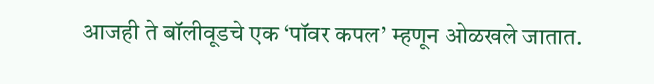आजही ते बॉलीवूडचे एक ‘पॉवर कपल’ म्हणून ओळखले जातात.